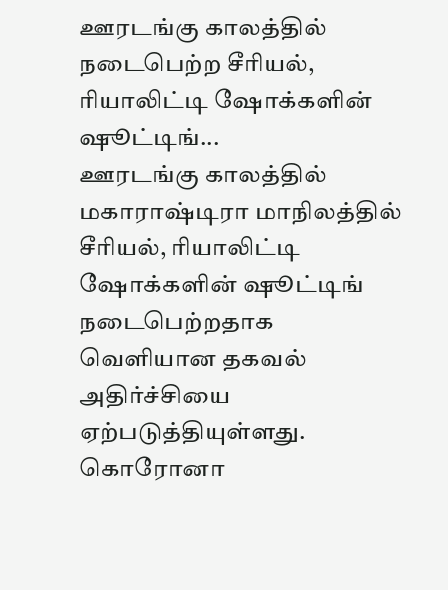ஊரடங்கு காலத்தில் நடைபெற்ற சீரியல், ரியாலிட்டி ஷோக்களின் ஷூட்டிங்...
ஊரடங்கு காலத்தில் மகாராஷ்டிரா மாநிலத்தில் சீரியல், ரியாலிட்டி ஷோக்களின் ஷூட்டிங் நடைபெற்றதாக வெளியான தகவல் அதிர்ச்சியை ஏற்படுத்தியுள்ளது.
கொரோனா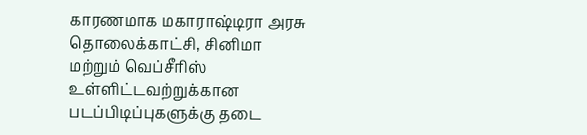காரணமாக மகாராஷ்டிரா அரசு தொலைக்காட்சி, சினிமா மற்றும் வெப்சீரிஸ் உள்ளிட்டவற்றுக்கான படப்பிடிப்புகளுக்கு தடை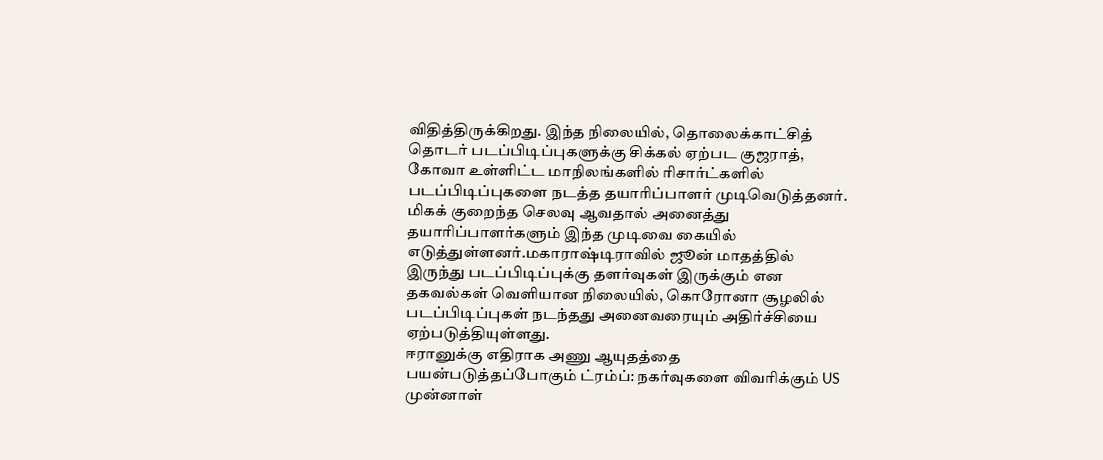விதித்திருக்கிறது. இந்த நிலையில், தொலைக்காட்சித் தொடர் படப்பிடிப்புகளுக்கு சிக்கல் ஏற்பட குஜராத், கோவா உள்ளிட்ட மாநிலங்களில் ரிசார்ட்களில் படப்பிடிப்புகளை நடத்த தயாரிப்பாளர் முடிவெடுத்தனர்.
மிகக் குறைந்த செலவு ஆவதால் அனைத்து தயாரிப்பாளர்களும் இந்த முடிவை கையில் எடுத்துள்ளனர்.மகாராஷ்டிராவில் ஜூன் மாதத்தில் இருந்து படப்பிடிப்புக்கு தளர்வுகள் இருக்கும் என தகவல்கள் வெளியான நிலையில், கொரோனா சூழலில் படப்பிடிப்புகள் நடந்தது அனைவரையும் அதிர்ச்சியை ஏற்படுத்தியுள்ளது.
ஈரானுக்கு எதிராக அணு ஆயுதத்தை பயன்படுத்தப்போகும் ட்ரம்ப்: நகர்வுகளை விவரிக்கும் US முன்னாள்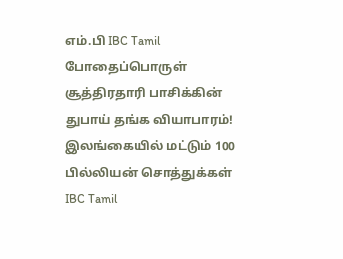எம்.பி IBC Tamil
போதைப்பொருள் சூத்திரதாரி பாசிக்கின் துபாய் தங்க வியாபாரம்! இலங்கையில் மட்டும் 100 பில்லியன் சொத்துக்கள் IBC Tamil